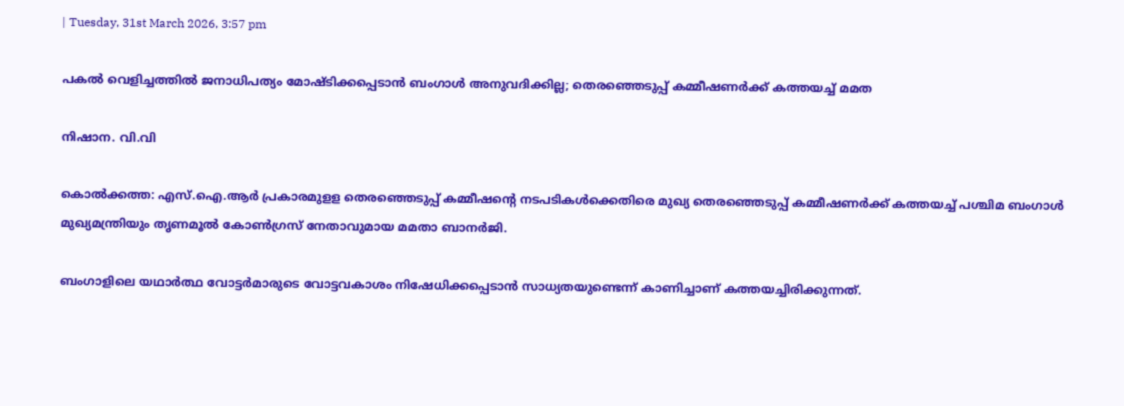| Tuesday, 31st March 2026, 3:57 pm

പകല്‍ വെളിച്ചത്തില്‍ ജനാധിപത്യം മോഷ്ടിക്കപ്പെടാന്‍ ബംഗാള്‍ അനുവദിക്കില്ല; തെരഞ്ഞെടുപ്പ് കമ്മീഷണര്‍ക്ക് കത്തയച്ച് മമത

നിഷാന. വി.വി

കൊല്‍ക്കത്ത: എസ്.ഐ.ആര്‍ പ്രകാരമുളള തെരഞ്ഞെടുപ്പ് കമ്മീഷന്റെ നടപടികള്‍ക്കെതിരെ മുഖ്യ തെരഞ്ഞെടുപ്പ് കമ്മീഷണര്‍ക്ക് കത്തയച്ച് പശ്ചിമ ബംഗാള്‍ മുഖ്യമന്ത്രിയും തൃണമൂല്‍ കോണ്‍ഗ്രസ് നേതാവുമായ മമതാ ബാനര്‍ജി.

ബംഗാളിലെ യഥാര്‍ത്ഥ വോട്ടര്‍മാരുടെ വോട്ടവകാശം നിഷേധിക്കപ്പെടാന്‍ സാധ്യതയുണ്ടെന്ന് കാണിച്ചാണ് കത്തയച്ചിരിക്കുന്നത്.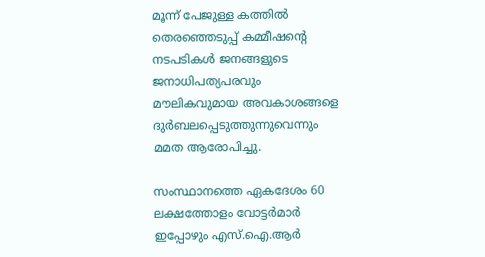മൂന്ന് പേജുള്ള കത്തില്‍ തെരഞ്ഞെടുപ്പ് കമ്മീഷന്റെ നടപടികള്‍ ജനങ്ങളുടെ ജനാധിപത്യപരവും മൗലികവുമായ അവകാശങ്ങളെ ദുര്‍ബലപ്പെടുത്തുന്നുവെന്നും മമത ആരോപിച്ചു.

സംസ്ഥാനത്തെ ഏകദേശം 60 ലക്ഷത്തോളം വോട്ടര്‍മാര്‍ ഇപ്പോഴും എസ്.ഐ.ആര്‍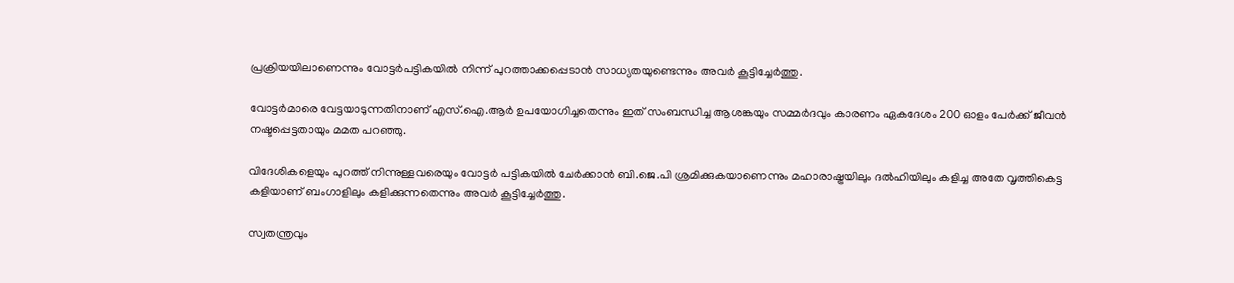പ്രക്രിയയിലാണെന്നും വോട്ടര്‍പട്ടികയില്‍ നിന്ന് പുറത്താക്കപ്പെടാന്‍ സാധ്യതയുണ്ടെന്നും അവര്‍ കൂട്ടിച്ചേര്‍ത്തു.

വോട്ടര്‍മാരെ വേട്ടയാടുന്നതിനാണ് എസ്.ഐ.ആര്‍ ഉപയോഗിച്ചതെന്നും ഇത് സംബന്ധിച്ച ആശങ്കയും സമ്മര്‍ദവും കാരണം ഏകദേശം 200 ഓളം പേര്‍ക്ക് ജീവന്‍ നഷ്ടപ്പെട്ടതായും മമത പറഞ്ഞു.

വിദേശികളെയും പുറത്ത് നിന്നുള്ളവരെയും വോട്ടര്‍ പട്ടികയില്‍ ചേര്‍ക്കാന്‍ ബി.ജെ.പി ശ്രമിക്കുകയാണെന്നും മഹാരാഷ്ട്രയിലും ദല്‍ഹിയിലും കളിച്ച അതേ വൃത്തികെട്ട കളിയാണ് ബംഗാളിലും കളിക്കുന്നതെന്നും അവര്‍ കൂട്ടിച്ചേര്‍ത്തു.

സ്വതന്ത്രവും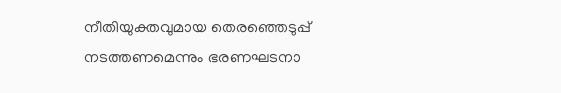നീതിയുക്തവുമായ തെരഞ്ഞെടുപ്പ് നടത്തണമെന്നും ഭരണഘടനാ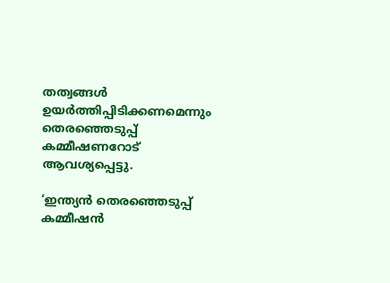തത്വങ്ങള്‍ ഉയര്‍ത്തിപ്പിടിക്കണമെന്നും തെരഞ്ഞെടുപ്പ് കമ്മീഷണറോട് ആവശ്യപ്പെട്ടു.

‘ഇന്ത്യന്‍ തെരഞ്ഞെടുപ്പ് കമ്മീഷന്‍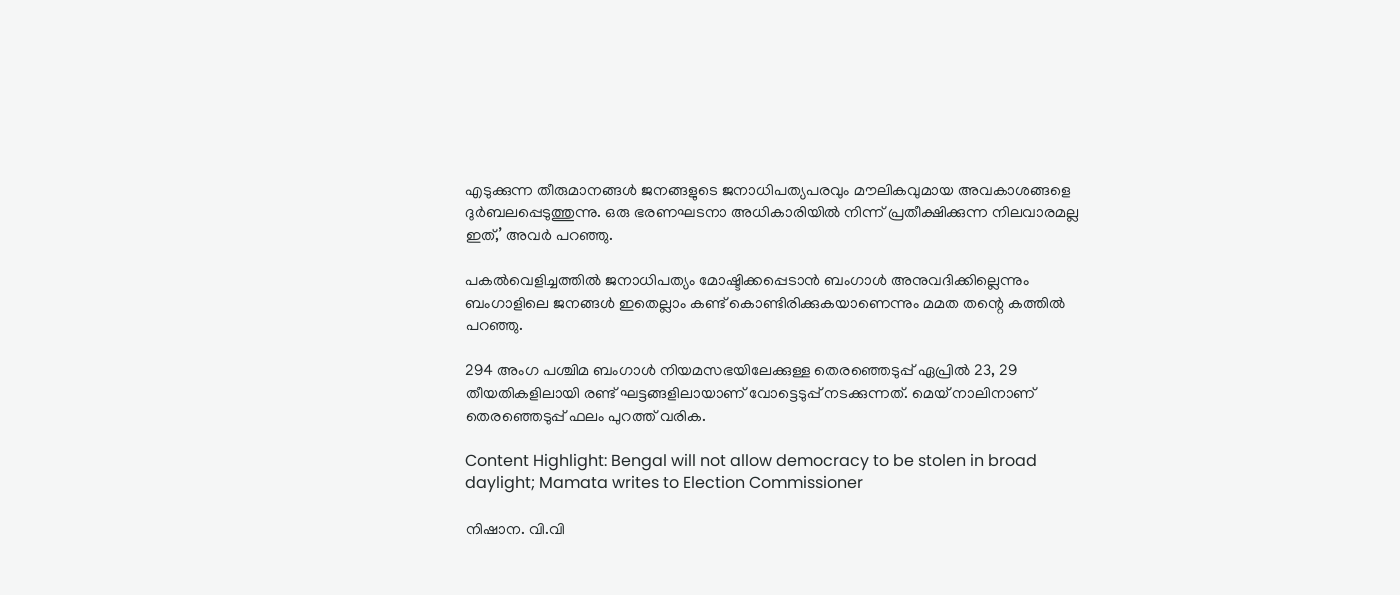എടുക്കുന്ന തീരുമാനങ്ങള്‍ ജനങ്ങളുടെ ജനാധിപത്യപരവും മൗലികവുമായ അവകാശങ്ങളെ ദുര്‍ബലപ്പെടുത്തുന്നു. ഒരു ഭരണഘടനാ അധികാരിയില്‍ നിന്ന് പ്രതീക്ഷിക്കുന്ന നിലവാരമല്ല ഇത്,’ അവര്‍ പറഞ്ഞു.

പകല്‍വെളിച്ചത്തില്‍ ജനാധിപത്യം മോഷ്ടിക്കപ്പെടാന്‍ ബംഗാള്‍ അനുവദിക്കില്ലെന്നും ബംഗാളിലെ ജനങ്ങള്‍ ഇതെല്ലാം കണ്ട് കൊണ്ടിരിക്കുകയാണെന്നും മമത തന്റെ കത്തില്‍ പറഞ്ഞു.

294 അംഗ പശ്ചിമ ബംഗാള്‍ നിയമസഭയിലേക്കുള്ള തെരഞ്ഞെടുപ്പ് ഏപ്രില്‍ 23, 29 തീയതികളിലായി രണ്ട് ഘട്ടങ്ങളിലായാണ് വോട്ടെടുപ്പ് നടക്കുന്നത്. മെയ് നാലിനാണ് തെരഞ്ഞെടുപ്പ് ഫലം പുറത്ത് വരിക.

Content Highlight: Bengal will not allow democracy to be stolen in broad daylight; Mamata writes to Election Commissioner

നിഷാന. വി.വി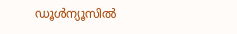ഡൂള്‍ന്യൂസില്‍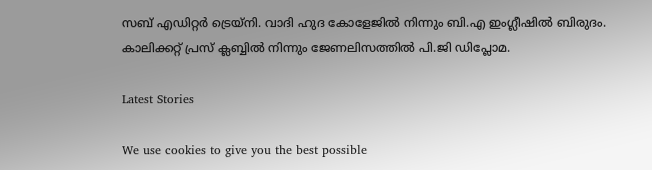സബ് എഡിറ്റര്‍ ട്രെയ്‌നി. വാദി ഹുദ കോളേജില്‍ നിന്നും ബി.എ ഇംഗ്ലീഷില്‍ ബിരുദം. കാലിക്കറ്റ് പ്രസ് ക്ലബ്ബില്‍ നിന്നും ജേണലിസത്തില്‍ പി.ജി ഡിപ്ലോമ.

Latest Stories

We use cookies to give you the best possible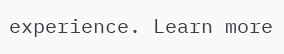experience. Learn more